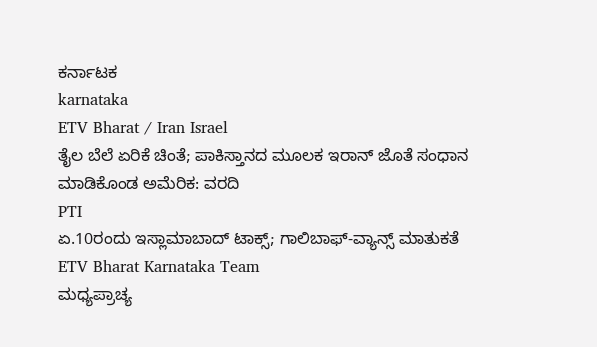ಕರ್ನಾಟಕ
karnataka
ETV Bharat / Iran Israel
ತೈಲ ಬೆಲೆ ಏರಿಕೆ ಚಿಂತೆ; ಪಾಕಿಸ್ತಾನದ ಮೂಲಕ ಇರಾನ್ ಜೊತೆ ಸಂಧಾನ ಮಾಡಿಕೊಂಡ ಅಮೆರಿಕ: ವರದಿ
PTI
ಏ.10ರಂದು ಇಸ್ಲಾಮಾಬಾದ್ ಟಾಕ್ಸ್; ಗಾಲಿಬಾಫ್-ವ್ಯಾನ್ಸ್ ಮಾತುಕತೆ
ETV Bharat Karnataka Team
ಮಧ್ಯಪ್ರಾಚ್ಯ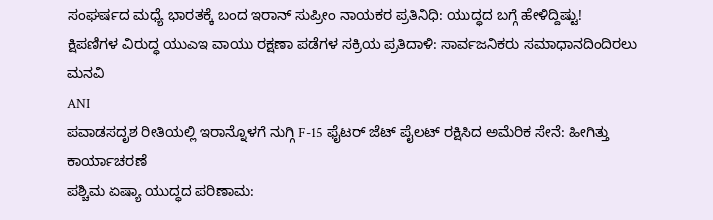ಸಂಘರ್ಷದ ಮಧ್ಯೆ ಭಾರತಕ್ಕೆ ಬಂದ ಇರಾನ್ ಸುಪ್ರೀಂ ನಾಯಕರ ಪ್ರತಿನಿಧಿ: ಯುದ್ಧದ ಬಗ್ಗೆ ಹೇಳಿದ್ದಿಷ್ಟು!
ಕ್ಷಿಪಣಿಗಳ ವಿರುದ್ಧ ಯುಎಇ ವಾಯು ರಕ್ಷಣಾ ಪಡೆಗಳ ಸಕ್ರಿಯ ಪ್ರತಿದಾಳಿ: ಸಾರ್ವಜನಿಕರು ಸಮಾಧಾನದಿಂದಿರಲು ಮನವಿ
ANI
ಪವಾಡಸದೃಶ ರೀತಿಯಲ್ಲಿ ಇರಾನ್ನೊಳಗೆ ನುಗ್ಗಿ F-15 ಫೈಟರ್ ಜೆಟ್ ಪೈಲಟ್ ರಕ್ಷಿಸಿದ ಅಮೆರಿಕ ಸೇನೆ: ಹೀಗಿತ್ತು ಕಾರ್ಯಾಚರಣೆ
ಪಶ್ಚಿಮ ಏಷ್ಯಾ ಯುದ್ಧದ ಪರಿಣಾಮ: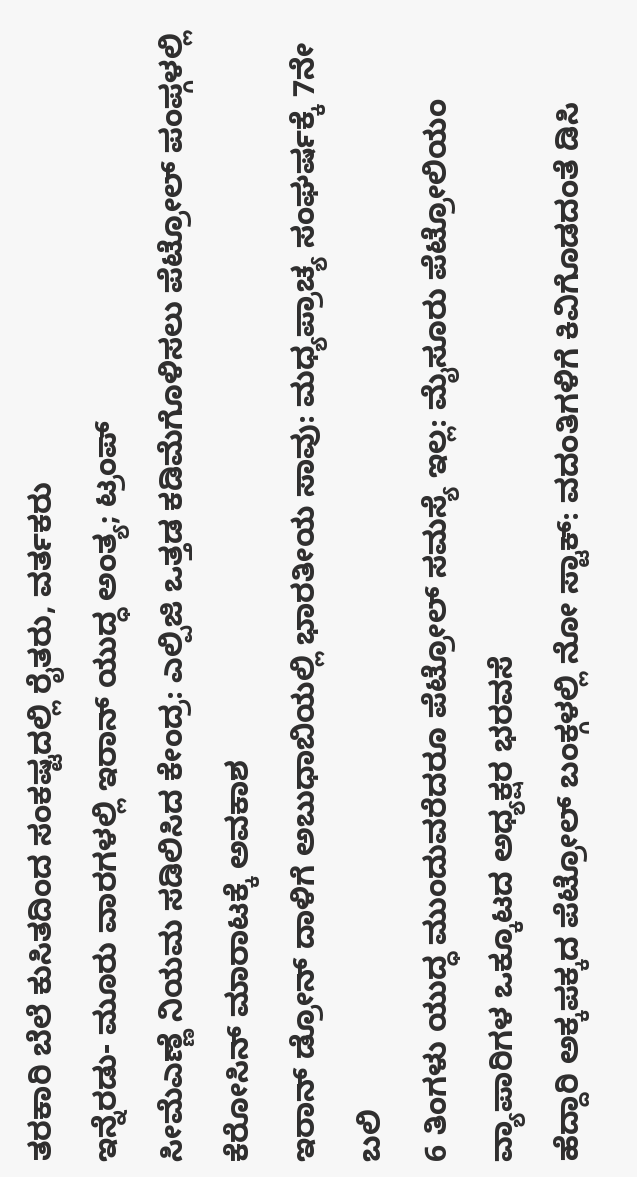ತರಕಾರಿ ಬೆಲೆ ಕುಸಿತದಿಂದ ಸಂಕಷ್ಟದಲ್ಲಿ ರೈತರು, ವರ್ತಕರು
ಇನ್ನೆರಡು- ಮೂರು ವಾರಗಳಲ್ಲಿ ಇರಾನ್ ಯುದ್ಧ ಅಂತ್ಯ; ಟ್ರಂಪ್
ಸೀಮೆಎಣ್ಣೆ ನಿಯಮ ಸಡಿಲಿಸಿದ ಕೇಂದ್ರ: ಎಲ್ಪಿಜಿ ಒತ್ತಡ ಕಡಿಮೆಗೊಳಿಸಲು ಪೆಟ್ರೋಲ್ ಪಂಪ್ಗಳಲ್ಲಿ ಕೆರೋಸಿನ್ ಮಾರಾಟಕ್ಕೆ ಅವಕಾಶ
ಇರಾನ್ ಡ್ರೋನ್ ದಾಳಿಗೆ ಅಬುಧಾಬಿಯಲ್ಲಿ ಭಾರತೀಯ ಸಾವು: ಮಧ್ಯಪ್ರಾಚ್ಯ ಸಂಘರ್ಷಕ್ಕೆ 7ನೇ ಬಲಿ
6 ತಿಂಗಳು ಯುದ್ಧ ಮುಂದುವರೆದರೂ ಪೆಟ್ರೋಲ್ ಸಮಸ್ಯೆ ಇಲ್ಲ: ಮೈಸೂರು ಪೆಟ್ರೋಲಿಯಂ ವ್ಯಾಪಾರಿಗಳ ಒಕ್ಕೂಟದ ಅಧ್ಯಕ್ಷರ ಭರವಸೆ
ಹೆದ್ದಾರಿ ಅಕ್ಕಪಕ್ಕದ ಪೆಟ್ರೋಲ್ ಬಂಕ್ಗಳಲ್ಲಿ ನೋ ಸ್ಟಾಕ್: ವದಂತಿಗಳಿಗೆ ಕಿವಿಗೊಡದಂತೆ ಡಿಸಿ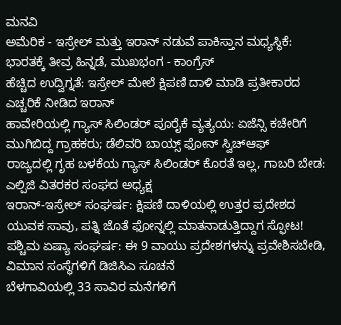ಮನವಿ
ಅಮೆರಿಕ - ಇಸ್ರೇಲ್ ಮತ್ತು ಇರಾನ್ ನಡುವೆ ಪಾಕಿಸ್ತಾನ ಮಧ್ಯಸ್ಥಿಕೆ: ಭಾರತಕ್ಕೆ ತೀವ್ರ ಹಿನ್ನಡೆ, ಮುಖಭಂಗ - ಕಾಂಗ್ರೆಸ್
ಹೆಚ್ಚಿದ ಉದ್ವಿಗ್ನತೆ: ಇಸ್ರೇಲ್ ಮೇಲೆ ಕ್ಷಿಪಣಿ ದಾಳಿ ಮಾಡಿ ಪ್ರತೀಕಾರದ ಎಚ್ಚರಿಕೆ ನೀಡಿದ ಇರಾನ್
ಹಾವೇರಿಯಲ್ಲಿ ಗ್ಯಾಸ್ ಸಿಲಿಂಡರ್ ಪೂರೈಕೆ ವ್ಯತ್ಯಯ: ಏಜೆನ್ಸಿ ಕಚೇರಿಗೆ ಮುಗಿಬಿದ್ದ ಗ್ರಾಹಕರು; ಡೆಲಿವರಿ ಬಾಯ್ಸ್ ಫೋನ್ ಸ್ವಿಚ್ಆಫ್
ರಾಜ್ಯದಲ್ಲಿ ಗೃಹ ಬಳಕೆಯ ಗ್ಯಾಸ್ ಸಿಲಿಂಡರ್ ಕೊರತೆ ಇಲ್ಲ, ಗಾಬರಿ ಬೇಡ: ಎಲ್ಪಿಜಿ ವಿತರಕರ ಸಂಘದ ಅಧ್ಯಕ್ಷ
ಇರಾನ್-ಇಸ್ರೇಲ್ ಸಂಘರ್ಷ: ಕ್ಷಿಪಣಿ ದಾಳಿಯಲ್ಲಿ ಉತ್ತರ ಪ್ರದೇಶದ ಯುವಕ ಸಾವು, ಪತ್ನಿ ಜೊತೆ ಫೋನ್ನಲ್ಲಿ ಮಾತನಾಡುತ್ತಿದ್ದಾಗ ಸ್ಫೋಟ!
ಪಶ್ಚಿಮ ಏಷ್ಯಾ ಸಂಘರ್ಷ: ಈ 9 ವಾಯು ಪ್ರದೇಶಗಳನ್ನು ಪ್ರವೇಶಿಸಬೇಡಿ, ವಿಮಾನ ಸಂಸ್ಥೆಗಳಿಗೆ ಡಿಜಿಸಿಎ ಸೂಚನೆ
ಬೆಳಗಾವಿಯಲ್ಲಿ 33 ಸಾವಿರ ಮನೆಗಳಿಗೆ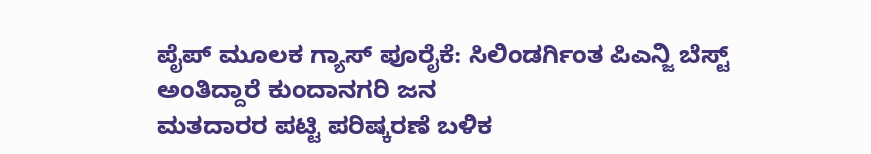ಪೈಪ್ ಮೂಲಕ ಗ್ಯಾಸ್ ಪೂರೈಕೆ: ಸಿಲಿಂಡರ್ಗಿಂತ ಪಿಎನ್ಜಿ ಬೆಸ್ಟ್ ಅಂತಿದ್ದಾರೆ ಕುಂದಾನಗರಿ ಜನ
ಮತದಾರರ ಪಟ್ಟಿ ಪರಿಷ್ಕರಣೆ ಬಳಿಕ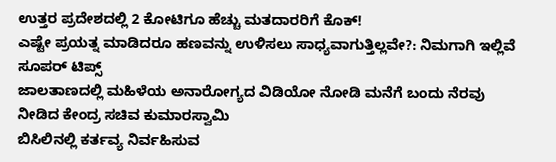ಉತ್ತರ ಪ್ರದೇಶದಲ್ಲಿ 2 ಕೋಟಿಗೂ ಹೆಚ್ಚು ಮತದಾರರಿಗೆ ಕೊಕ್!
ಎಷ್ಟೇ ಪ್ರಯತ್ನ ಮಾಡಿದರೂ ಹಣವನ್ನು ಉಳಿಸಲು ಸಾಧ್ಯವಾಗುತ್ತಿಲ್ಲವೇ?: ನಿಮಗಾಗಿ ಇಲ್ಲಿವೆ ಸೂಪರ್ ಟಿಪ್ಸ್
ಜಾಲತಾಣದಲ್ಲಿ ಮಹಿಳೆಯ ಅನಾರೋಗ್ಯದ ವಿಡಿಯೋ ನೋಡಿ ಮನೆಗೆ ಬಂದು ನೆರವು ನೀಡಿದ ಕೇಂದ್ರ ಸಚಿವ ಕುಮಾರಸ್ವಾಮಿ
ಬಿಸಿಲಿನಲ್ಲಿ ಕರ್ತವ್ಯ ನಿರ್ವಹಿಸುವ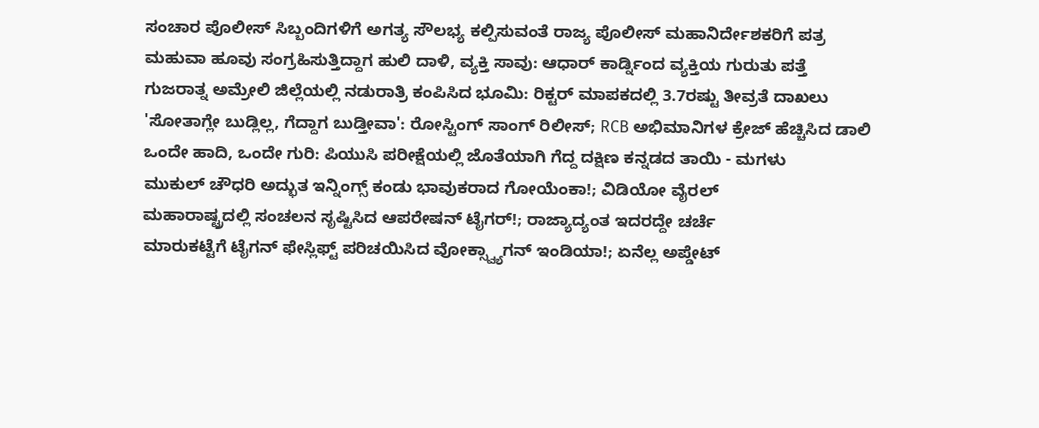ಸಂಚಾರ ಪೊಲೀಸ್ ಸಿಬ್ಬಂದಿಗಳಿಗೆ ಅಗತ್ಯ ಸೌಲಭ್ಯ ಕಲ್ಪಿಸುವಂತೆ ರಾಜ್ಯ ಪೊಲೀಸ್ ಮಹಾನಿರ್ದೇಶಕರಿಗೆ ಪತ್ರ
ಮಹುವಾ ಹೂವು ಸಂಗ್ರಹಿಸುತ್ತಿದ್ದಾಗ ಹುಲಿ ದಾಳಿ, ವ್ಯಕ್ತಿ ಸಾವು: ಆಧಾರ್ ಕಾರ್ಡ್ನಿಂದ ವ್ಯಕ್ತಿಯ ಗುರುತು ಪತ್ತೆ
ಗುಜರಾತ್ನ ಅಮ್ರೇಲಿ ಜಿಲ್ಲೆಯಲ್ಲಿ ನಡುರಾತ್ರಿ ಕಂಪಿಸಿದ ಭೂಮಿ: ರಿಕ್ಟರ್ ಮಾಪಕದಲ್ಲಿ 3.7ರಷ್ಟು ತೀವ್ರತೆ ದಾಖಲು
'ಸೋತಾಗ್ಲೇ ಬುಡ್ಲಿಲ್ಲ, ಗೆದ್ದಾಗ ಬುಡ್ತೀವಾ': ರೋಸ್ಟಿಂಗ್ ಸಾಂಗ್ ರಿಲೀಸ್; RCB ಅಭಿಮಾನಿಗಳ ಕ್ರೇಜ್ ಹೆಚ್ಚಿಸಿದ ಡಾಲಿ
ಒಂದೇ ಹಾದಿ, ಒಂದೇ ಗುರಿ: ಪಿಯುಸಿ ಪರೀಕ್ಷೆಯಲ್ಲಿ ಜೊತೆಯಾಗಿ ಗೆದ್ದ ದಕ್ಷಿಣ ಕನ್ನಡದ ತಾಯಿ - ಮಗಳು
ಮುಕುಲ್ ಚೌಧರಿ ಅದ್ಭುತ ಇನ್ನಿಂಗ್ಸ್ ಕಂಡು ಭಾವುಕರಾದ ಗೋಯೆಂಕಾ!; ವಿಡಿಯೋ ವೈರಲ್
ಮಹಾರಾಷ್ಟ್ರದಲ್ಲಿ ಸಂಚಲನ ಸೃಷ್ಟಿಸಿದ ಆಪರೇಷನ್ ಟೈಗರ್!; ರಾಜ್ಯಾದ್ಯಂತ ಇದರದ್ದೇ ಚರ್ಚೆ
ಮಾರುಕಟ್ಟೆಗೆ ಟೈಗನ್ ಫೇಸ್ಲಿಫ್ಟ್ ಪರಿಚಯಿಸಿದ ವೋಕ್ಸ್ವ್ಯಾಗನ್ ಇಂಡಿಯಾ!; ಏನೆಲ್ಲ ಅಪ್ಡೇಟ್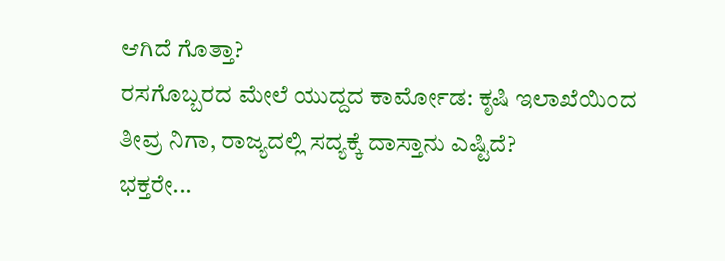ಆಗಿದೆ ಗೊತ್ತಾ?
ರಸಗೊಬ್ಬರದ ಮೇಲೆ ಯುದ್ದದ ಕಾರ್ಮೋಡ: ಕೃಷಿ ಇಲಾಖೆಯಿಂದ ತೀವ್ರ ನಿಗಾ, ರಾಜ್ಯದಲ್ಲಿ ಸದ್ಯಕ್ಕೆ ದಾಸ್ತಾನು ಎಷ್ಟಿದೆ?
ಭಕ್ತರೇ...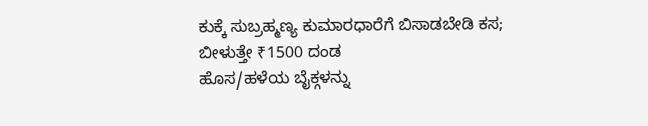ಕುಕ್ಕೆ ಸುಬ್ರಹ್ಮಣ್ಯ ಕುಮಾರಧಾರೆಗೆ ಬಿಸಾಡಬೇಡಿ ಕಸ; ಬೀಳುತ್ತೇ ₹1500 ದಂಡ
ಹೊಸ/ಹಳೆಯ ಬೈಕ್ಗಳನ್ನು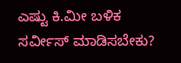ಎಷ್ಟು ಕಿ.ಮೀ ಬಳಿಕ ಸರ್ವೀಸ್ ಮಾಡಿಸಬೇಕು?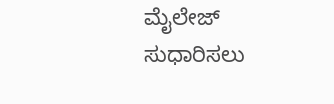ಮೈಲೇಜ್ ಸುಧಾರಿಸಲು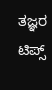ತಜ್ಞರ ಟಿಪ್ಸ್